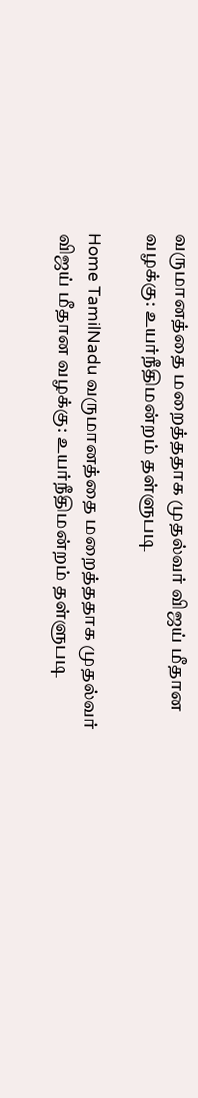வருமானத்தை மறைத்ததாக முதல்வர் விஜய் மீதான வழக்கு: உயர்நீதிமன்றம் தள்ளுபடி

Home TamilNadu வருமானத்தை மறைத்ததாக முதல்வர் விஜய் மீதான வழக்கு: உயர்நீதிமன்றம் தள்ளுபடி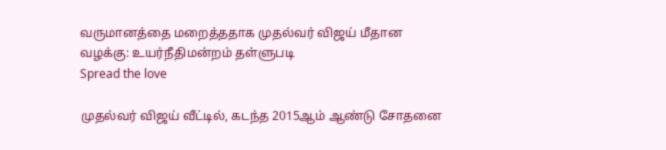வருமானத்தை மறைத்ததாக முதல்வர் விஜய் மீதான வழக்கு: உயர்நீதிமன்றம் தள்ளுபடி
Spread the love

முதல்வர் விஜய் வீட்டில், கடந்த 2015ஆம் ஆண்டு சோதனை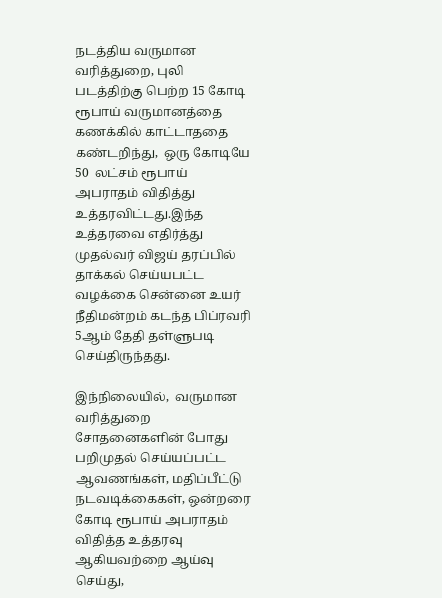நடத்திய வருமான வரித்துறை, புலி படத்திற்கு பெற்ற 15 கோடி ரூபாய் வருமானத்தை கணக்கில் காட்டாததை கண்டறிந்து,  ஒரு கோடியே 50  லட்சம் ரூபாய் அபராதம் விதித்து உத்தரவிட்டது.இந்த உத்தரவை எதிர்த்து முதல்வர் விஜய் தரப்பில் தாக்கல் செய்யபட்ட வழக்கை சென்னை உயர் நீதிமன்றம் கடந்த பிப்ரவரி 5ஆம் தேதி தள்ளுபடி செய்திருந்தது.

இந்நிலையில்,  வருமான வரித்துறை சோதனைகளின் போது பறிமுதல் செய்யப்பட்ட ஆவணங்கள், மதிப்பீட்டு நடவடிக்கைகள், ஒன்றரை கோடி ரூபாய் அபராதம் விதித்த உத்தரவு ஆகியவற்றை ஆய்வு செய்து,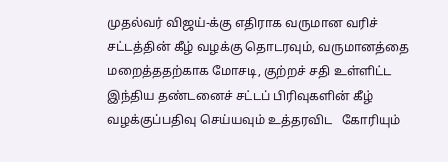முதல்வர் விஜய்-க்கு எதிராக வருமான வரிச் சட்டத்தின் கீழ் வழக்கு தொடரவும், வருமானத்தை மறைத்ததற்காக மோசடி, குற்றச் சதி உள்ளிட்ட இந்திய தண்டனைச் சட்டப் பிரிவுகளின் கீழ்  வழக்குப்பதிவு செய்யவும் உத்தரவிட   கோரியும்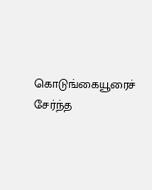கொடுங்கையூரைச் சேர்ந்த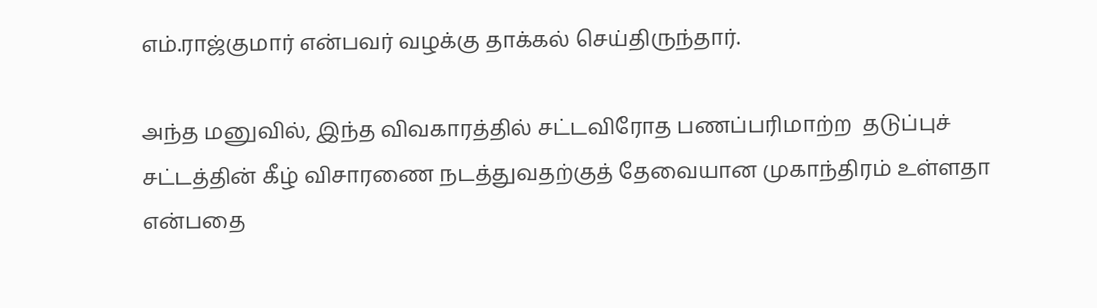எம்.ராஜ்குமார் என்பவர் வழக்கு தாக்கல் செய்திருந்தார்.

அந்த மனுவில், இந்த விவகாரத்தில் சட்டவிரோத பணப்பரிமாற்ற  தடுப்புச் சட்டத்தின் கீழ் விசாரணை நடத்துவதற்குத் தேவையான முகாந்திரம் உள்ளதா என்பதை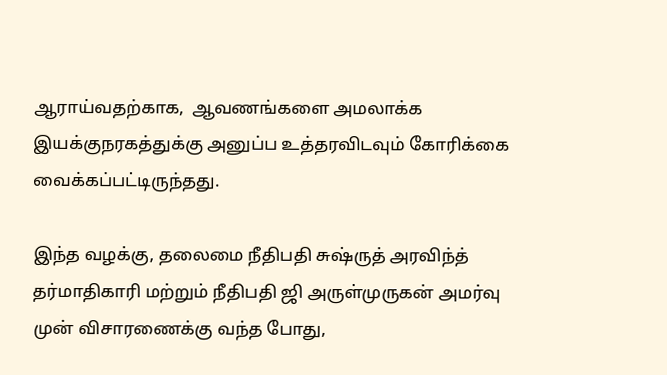ஆராய்வதற்காக,  ஆவணங்களை அமலாக்க இயக்குநரகத்துக்கு அனுப்ப உத்தரவிடவும் கோரிக்கை வைக்கப்பட்டிருந்தது.

இந்த வழக்கு, தலைமை நீதிபதி சுஷ்ருத் அரவிந்த் தர்மாதிகாரி மற்றும் நீதிபதி ஜி அருள்முருகன் அமர்வு முன் விசாரணைக்கு வந்த போது,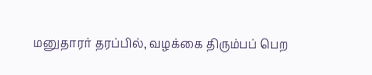மனுதாரர் தரப்பில், வழக்கை திரும்பப் பெற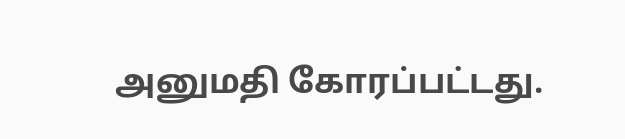அனுமதி கோரப்பட்டது.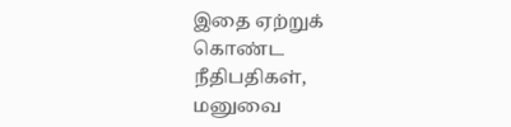இதை ஏற்றுக் கொண்ட நீதிபதிகள், மனுவை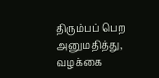திரும்பப் பெற அனுமதித்து, வழக்கை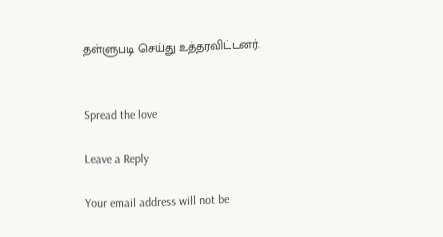தள்ளுபடி செய்து உத்தரவிட்டனர்.


Spread the love

Leave a Reply

Your email address will not be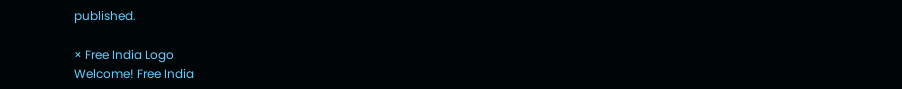published.

× Free India Logo
Welcome! Free India